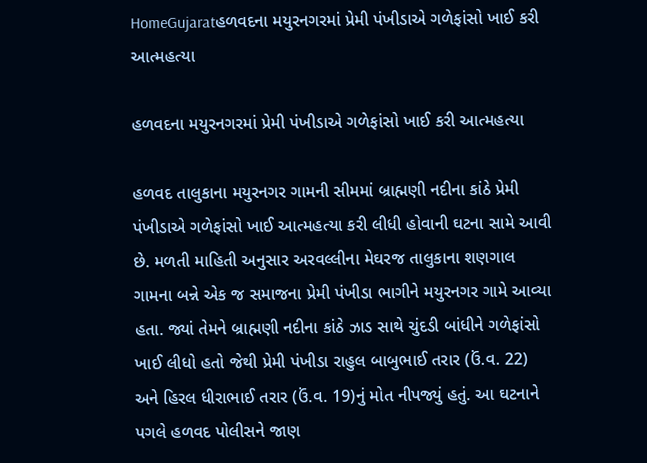HomeGujaratહળવદના મયુરનગરમાં પ્રેમી પંખીડાએ ગળેફાંસો ખાઈ કરી આત્મહત્યા

હળવદના મયુરનગરમાં પ્રેમી પંખીડાએ ગળેફાંસો ખાઈ કરી આત્મહત્યા

હળવદ તાલુકાના મયુરનગર ગામની સીમમાં બ્રાહ્મણી નદીના કાંઠે પ્રેમી પંખીડાએ ગળેફાંસો ખાઈ આત્મહત્યા કરી લીધી હોવાની ઘટના સામે આવી છે. મળતી માહિતી અનુસાર અરવલ્લીના મેઘરજ તાલુકાના શણગાલ ગામના બન્ને એક જ સમાજના પ્રેમી પંખીડા ભાગીને મયુરનગર ગામે આવ્યા હતા. જ્યાં તેમને બ્રાહ્મણી નદીના કાંઠે ઝાડ સાથે ચુંદડી બાંધીને ગળેફાંસો ખાઈ લીધો હતો જેથી પ્રેમી પંખીડા રાહુલ બાબુભાઈ તરાર (ઉં.વ. 22) અને હિરલ ધીરાભાઈ તરાર (ઉં.વ. 19)નું મોત નીપજ્યું હતું. આ ઘટનાને પગલે હળવદ પોલીસને જાણ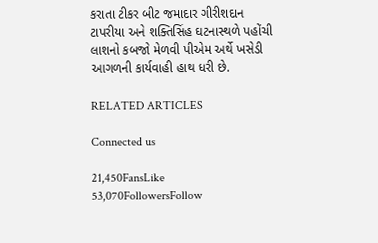કરાતા ટીકર બીટ જમાદાર ગીરીશદાન ટાપરીયા અને શક્તિસિંહ ઘટનાસ્થળે પહોંચી લાશનો કબજો મેળવી પીએમ અર્થે ખસેડી આગળની કાર્યવાહી હાથ ધરી છે.

RELATED ARTICLES

Connected us

21,450FansLike
53,070FollowersFollow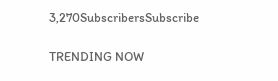3,270SubscribersSubscribe

TRENDING NOW